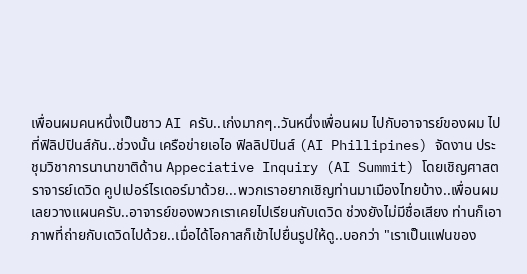เพื่อนผมคนหนึ่งเป็นชาว AI ครับ..เก่งมากๆ..วันหนึ่งเพื่อนผม ไปกับอาจารย์ของผม ไปที่ฟิลิปปินส์กัน..ช่วงนั้น เครือข่ายเอไอ ฟิลลิปปินส์ (AI Phillipines) จัดงาน ประชุมวิชาการนานาขาติด้าน Appeciative Inquiry (AI Summit) โดยเชิญศาสตราจารย์เดวิด คูปเปอร์ไรเดอร์มาด้วย...พวกเราอยากเชิญท่านมาเมืองไทยบ้าง..เพื่อนผมเลยวางแผนครับ..อาจารย์ของพวกเราเคยไปเรียนกับเดวิด ช่วงยังไม่มีชื่อเสียง ท่านก็เอาภาพที่ถ่ายกับเดวิดไปด้วย..เมื่อได้โอกาสก็เข้าไปยื่นรูปให้ดู..บอกว่า "เราเป็นแฟนของ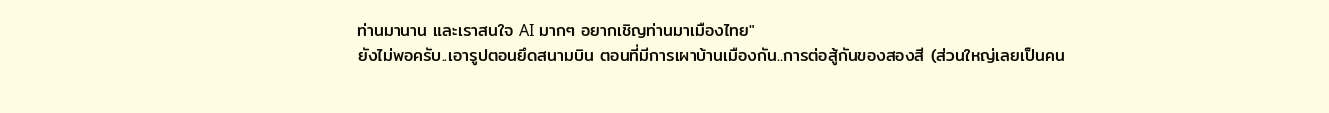ท่านมานาน และเราสนใจ AI มากๆ อยากเชิญท่านมาเมืองไทย"
ยังไม่พอครับ..เอารูปตอนยึดสนามบิน ตอนที่มีการเผาบ้านเมืองกัน..การต่อสู้กันของสองสี (ส่วนใหญ่เลยเป็นคน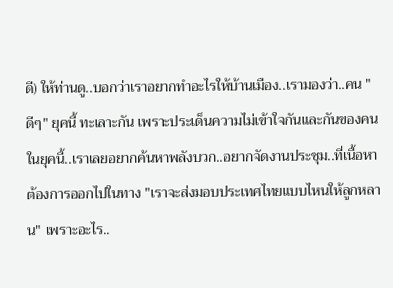ดี) ให้ท่านดู..บอกว่าเราอยากทำอะไรให้บ้านเมือง..เรามองว่า..คน "ดีๆ" ยุคนี้ ทะเลาะกัน เพราะประเด็นความไม่เข้าใจกันและกันของคนในยุคนี้..เราเลยอยากค้นหาพลังบวก..อยากจัดงานประชุม..ที่เนื้อหา ต้องการออกไปในทาง "เราจะส่งมอบประเทศไทยแบบไหนให้ลูกหลาน" เพราะอะไร..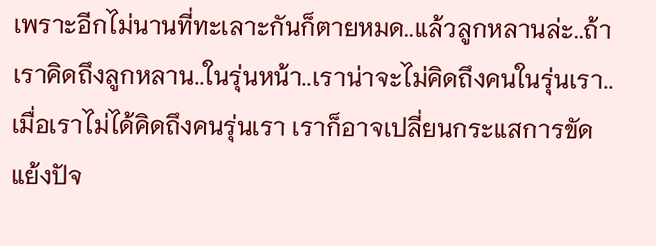เพราะอีกไม่นานที่ทะเลาะกันก็ตายหมด..แล้วลูกหลานล่ะ..ถ้าเราคิดถึงลูกหลาน..ในรุ่นหน้า..เราน่าจะไม่คิดถึงคนในรุ่นเรา..เมื่อเราไม่ได้คิดถึงคนรุ่นเรา เราก็อาจเปลี่ยนกระแสการขัดแย้งปัจ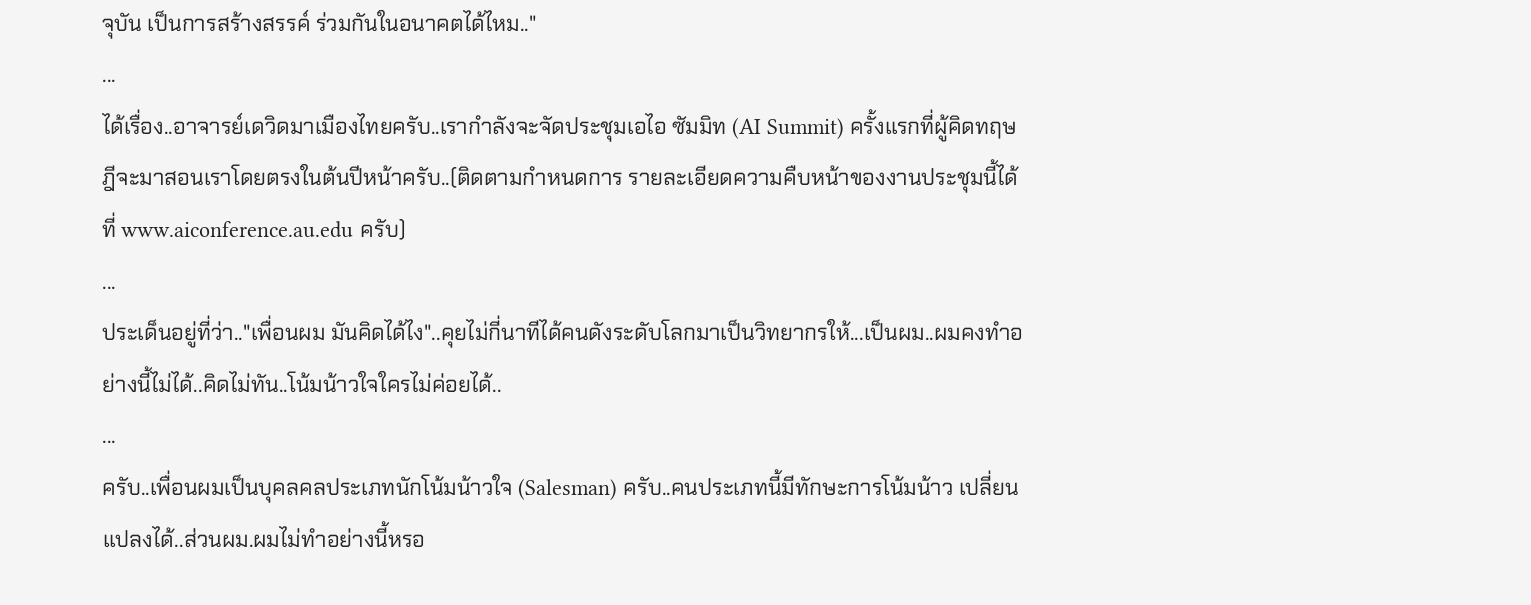จุบัน เป็นการสร้างสรรค์ ร่วมกันในอนาคตได้ไหม.."
...
ได้เรื่อง..อาจารย์เดวิดมาเมืองไทยครับ..เรากำลังจะจัดประชุมเอไอ ซัมมิท (AI Summit) ครั้งแรกที่ผู้คิดทฤษฎีจะมาสอนเราโดยตรงในต้นปีหน้าครับ..(ติดตามกำหนดการ รายละเอียดความคืบหน้าของงานประชุมนี้ได้ที่ www.aiconference.au.edu ครับ)
...
ประเด็นอยู่ที่ว่า.."เพื่อนผม มันคิดได้ไง"..คุยไม่กี่นาทีได้คนดังระดับโลกมาเป็นวิทยากรให้...เป็นผม..ผมคงทำอย่างนี้ไม่ได้..คิดไม่ทัน..โน้มน้าวใจใครไม่ค่อยได้..
...
ครับ..เพื่อนผมเป็นบุคลคลประเภทนักโน้มน้าวใจ (Salesman) ครับ..คนประเภทนี้มีทักษะการโน้มน้าว เปลี่ยนแปลงได้..ส่วนผม.ผมไม่ทำอย่างนี้หรอ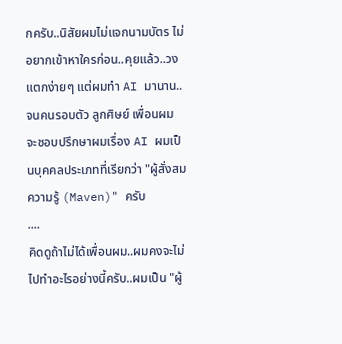กครับ..นิสัยผมไม่แจกนามบัตร ไม่อยากเข้าหาใครก่อน..คุยแล้ว..วงแตกง่ายๆ แต่ผมทำ AI มานาน..จนคนรอบตัว ลูกศิษย์ เพื่อนผม จะชอบปรึกษาผมเรื่อง AI ผมเป็นบุคคลประเภทที่เรียกว่า "ผู้สั่งสมความรู้ (Maven)" ครับ
....
คิดดูถ้าไม่ได้เพื่อนผม..ผมคงจะไม่ไปทำอะไรอย่างนี้ครับ..ผมเป็น "ผู้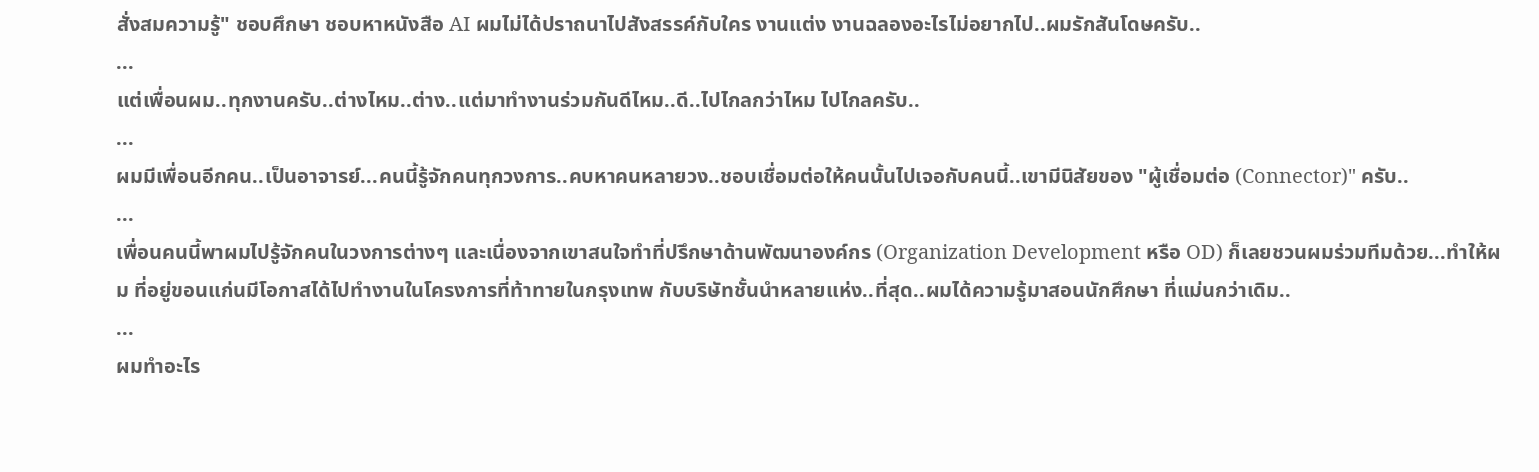สั่งสมความรู้" ชอบศึกษา ชอบหาหนังสือ AI ผมไม่ได้ปราถนาไปสังสรรค์กับใคร งานแต่ง งานฉลองอะไรไม่อยากไป..ผมรักสันโดษครับ..
...
แต่เพื่อนผม..ทุกงานครับ..ต่างไหม..ต่าง..แต่มาทำงานร่วมกันดีไหม..ดี..ไปไกลกว่าไหม ไปไกลครับ..
...
ผมมีเพื่อนอีกคน..เป็นอาจารย์...คนนี้รู้จักคนทุกวงการ..คบหาคนหลายวง..ชอบเชื่อมต่อให้คนนั้นไปเจอกับคนนี้..เขามีนิสัยของ "ผู้เชื่อมต่อ (Connector)" ครับ..
...
เพื่อนคนนี้พาผมไปรู้จักคนในวงการต่างๆ และเนื่องจากเขาสนใจทำที่ปรึกษาด้านพัฒนาองค์กร (Organization Development หรือ OD) ก็เลยชวนผมร่วมทีมด้วย...ทำให้ผม ที่อยู่ขอนแก่นมีโอกาสได้ไปทำงานในโครงการที่ท้าทายในกรุงเทพ กับบริษัทชั้นนำหลายแห่ง..ที่สุด..ผมได้ความรู้มาสอนนักศึกษา ที่แม่นกว่าเดิม..
...
ผมทำอะไร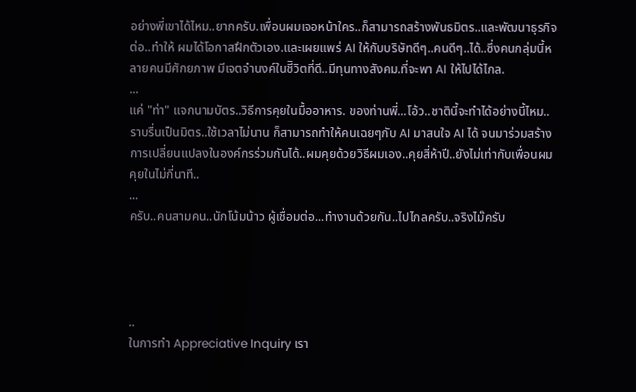อย่างพี่เขาได้ไหม..ยากครับ.เพื่อนผมเจอหน้าใคร..ก็สามารถสร้างพันธมิตร..และพัฒนาธุรกิจต่อ..ทำให้ ผมได้โอกาสฝึกตัวเอง.และเผยแพร่ AI ให้กับบริษัทดีๆ..คนดีๆ..ได้..ซึ่งคนกลุ่มนี้หลายคนมีศักยภาพ มีเจตจำนงค์ในชีิวิตที่ดี..มีทุนทางสังคม.ที่จะพา AI ให้ไปได้ไกล.
...
แค่ "ท่า" แจกนามบัตร..วิธีการคุยในมื้ออาหาร. ของท่านพี่...โอ้ว..ชาตินี้จะทำได้อย่างนี้ไหม..ราบรื่นเป็นมิตร..ใช้เวลาไม่นาน ก็สามารถทำให้คนเฉยๆกับ AI มาสนใจ AI ได้ จนมาร่วมสร้างการเปลี่ยนแปลงในองค์กรร่วมกันได้..ผมคุยด้วยวิธีผมเอง..คุยสี่ห้าปี..ยังไม่เท่ากับเพื่อนผมคุยในไม่กี่นาที..
...
ครับ..คนสามคน..นักโน้มน้าว ผู้เชื่อมต่อ...ทำงานด้วยกัน..ไปไกลครับ..จริงไม๊ครับ




..
ในการทำ Appreciative Inquiry เรา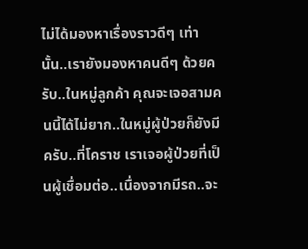ไม่ได้มองหาเรื่องราวดีๆ เท่านั้น..เรายังมองหาคนดีๆ ด้วยครับ..ในหมู่ลูกค้า คุณจะเจอสามคนนี้ได้ไม่ยาก..ในหมู่ผู้ป่วยก็ยังมีครับ..ที่โคราช เราเจอผู้ป่วยที่เป็นผู้เชื่อมต่อ..เนื่องจากมีรถ..จะ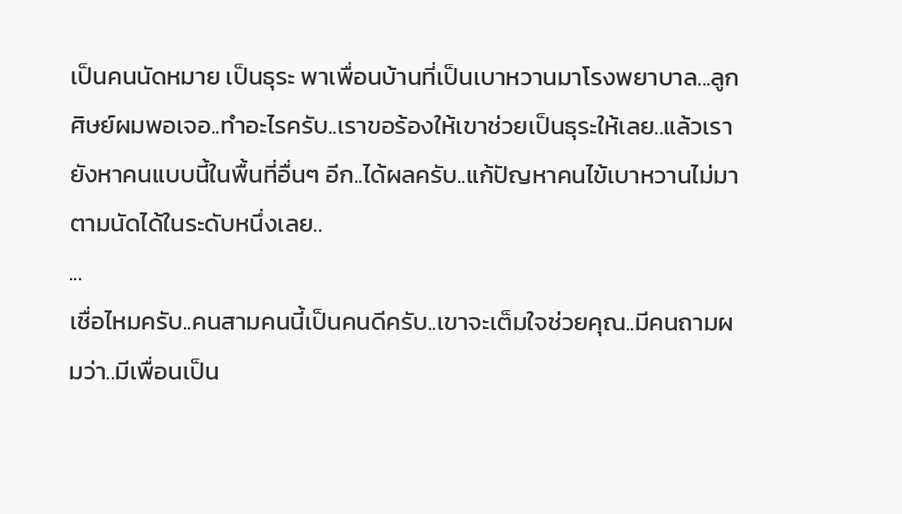เป็นคนนัดหมาย เป็นธุระ พาเพื่อนบ้านที่เป็นเบาหวานมาโรงพยาบาล...ลูกศิษย์ผมพอเจอ..ทำอะไรครับ..เราขอร้องให้เขาช่วยเป็นธุระให้เลย..แล้วเรายังหาคนแบบนี้ในพื้นที่อื่นๆ อีก..ได้ผลครับ..แก้ปัญหาคนไข้เบาหวานไม่มาตามนัดได้ในระดับหนึ่งเลย..
...
เชื่อไหมครับ..คนสามคนนี้เป็นคนดีครับ..เขาจะเต็มใจช่วยคุณ..มีคนถามผมว่า..มีเพื่อนเป็น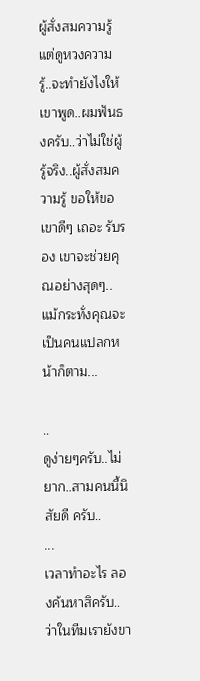ผู้สั่งสมความรู้ แต่ดูหวงความรู้..จะทำยังไงให้เขาพูด..ผมฟันธงครับ..ว่าไม่ใช่ผู้รู้จริง..ผู้สั่งสมความรู้ ขอให้ขอเขาดีๆ เถอะ รับรอง เขาจะช่วยคุณอย่างสุดๆ..แม้กระทั่งคุณจะเป็นคนแปลกหน้าก็ตาม...

..
ดูง่ายๆครับ..ไม่ยาก..สามคนนี้นิสัยดี ครับ..
...
เวลาทำอะไร ลองค้นหาสิครับ..ว่าในทีมเรายังขา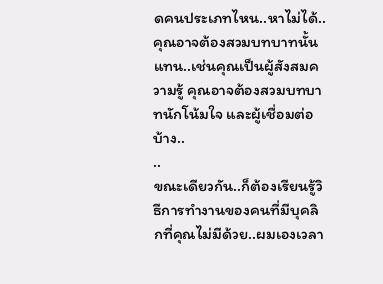ดคนประเภทไหน..หาไม่ได้..คุณอาจต้องสวมบทบาทนั้นแทน..เช่นคุณเป็นผู้สังสมความรู้ คุณอาจต้องสวมบทบาทนักโน้มใจ และผู้เชื่อมต่อบ้าง..
..
ขณะเดียวกัน..ก็ต้องเรียนรู้วิธีการทำงานของคนที่มีบุคลิกที่คุณไม่มีด้วย..ผมเองเวลา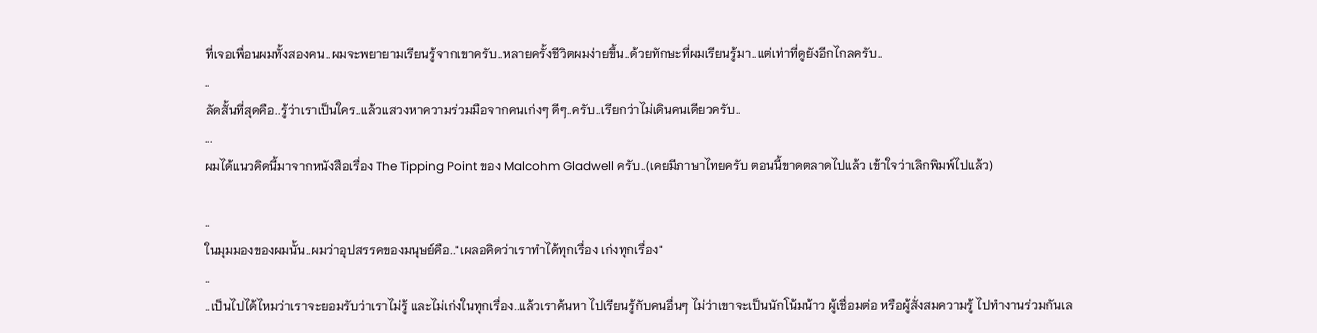ที่เจอเพื่อนผมทั้งสองคน..ผมจะพยายามเรียนรู้จากเขาครับ..หลายครั้งชีวิตผมง่ายขึ้น..ด้วยทักษะที่ผมเรียนรู้มา..แต่เท่าที่ดูยังอีกไกลครับ..
..
ลัดสั้นที่สุดคือ..รู้ว่าเราเป็นใคร..แล้วแสวงหาความร่วมมือจากคนเก่งๆ ดีๆ..ครับ..เรียกว่าไม่เดินคนเดียวครับ..
...
ผมได้แนวคิดนี้มาจากหนังสือเรื่อง The Tipping Point ของ Malcohm Gladwell ครับ..(เคยมีภาษาไทยครับ ตอนนี้ขาดตลาดไปแล้ว เข้าใจว่าเลิกพิมพ์ไปแล้ว)

..
ในมุมมองของผมนั้น..ผมว่าอุปสรรคของมนุษย์คือ.."เผลอคิดว่าเราทำได้ทุกเรื่อง เก่งทุกเรื่อง"
..
..เป็นไปได้ไหมว่าเราจะยอมรับว่าเราไม่รู้ และไม่เก่งในทุกเรื่อง..แล้วเราค้นหา ไปเรียนรู้กับคนอื่นๆ ไม่ว่าเขาจะเป็นนักโน้มน้าว ผู้เชื่อมต่อ หรือผู้สั่งสมความรู้ ไปทำงานร่วมกันเล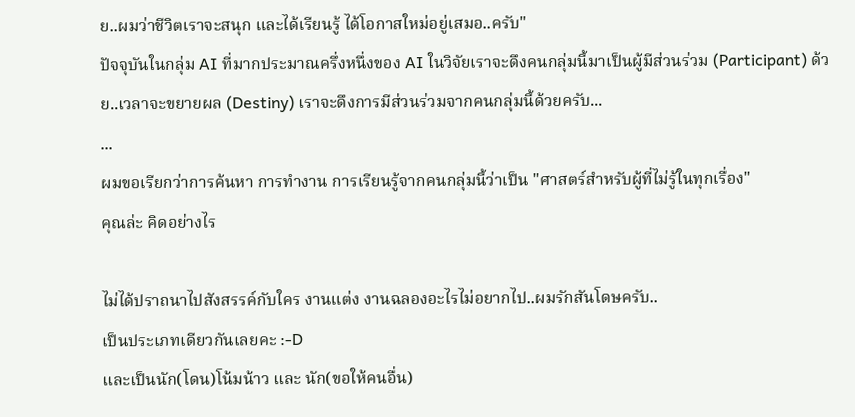ย..ผมว่าชีวิตเราจะสนุก และได้เรียนรู้ ได้โอกาสใหม่อยู่เสมอ..ครับ"
ปัจจุบันในกลุ่ม AI ที่มากประมาณครึ่งหนึ่งของ AI ในวิจัยเราจะดึงคนกลุ่มนี้มาเป็นผู้มีส่วนร่วม (Participant) ด้วย..เวลาจะขยายผล (Destiny) เราจะดึงการมีส่วนร่วมจากคนกลุ่มนี้ด้วยครับ...
...
ผมขอเรียกว่าการค้นหา การทำงาน การเรียนรู้จากคนกลุ่มนี้ว่าเป็น "ศาสตร์สำหรับผู้ที่ไม่รู้ในทุกเรื่อง"
คุณล่ะ คิดอย่างไร

ไม่ได้ปราถนาไปสังสรรค์กับใคร งานแต่ง งานฉลองอะไรไม่อยากไป..ผมรักสันโดษครับ..
เป็นประเภทเดียวกันเลยคะ :-D
และเป็นนัก(โดน)โน้มน้าว และ นัก(ขอให้คนอื่น)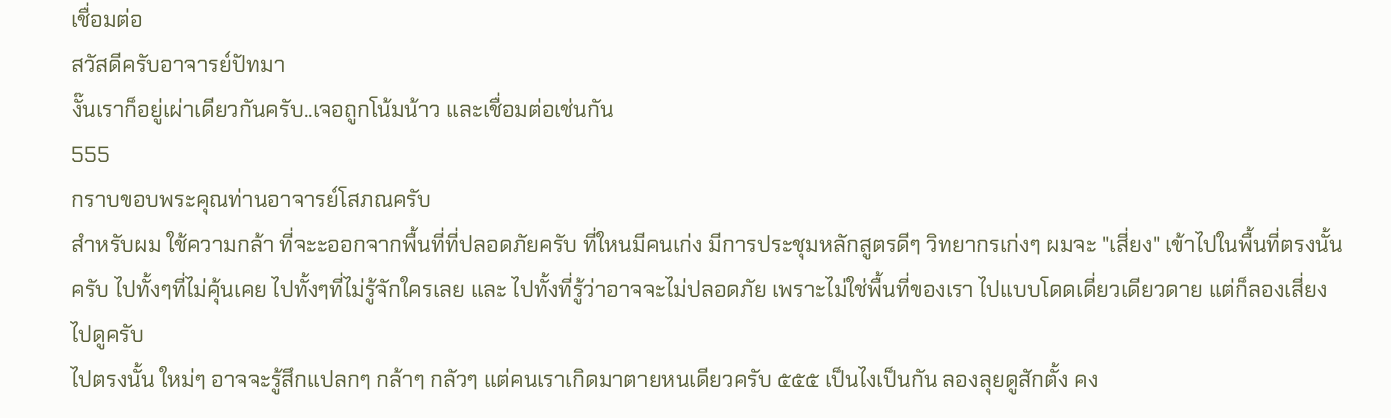เชื่อมต่อ
สวัสดีครับอาจารย์ปัทมา
งั๊นเราก็อยู่เผ่าเดียวกันครับ..เจอถูกโน้มน้าว และเชื่อมต่อเช่นกัน
555
กราบขอบพระคุณท่านอาจารย์โสภณครับ
สำหรับผม ใช้ความกล้า ที่จะะออกจากพื้นที่ที่ปลอดภัยครับ ที่ใหนมีคนเก่ง มีการประชุมหลักสูตรดีๆ วิทยากรเก่งๆ ผมจะ "เสี่ยง" เข้าไปในพื้นที่ตรงนั้นครับ ไปทั้งๆที่ไม่คุ้นเคย ไปทั้งๆที่ไม่รู้จักใครเลย และ ไปทั้งที่รู้ว่าอาจจะไม่ปลอดภัย เพราะไม่ใช่พื้นที่ของเรา ไปแบบโดดเดี่ยวเดียวดาย แต่ก็ลองเสี่ยงไปดูครับ
ไปตรงนั้น ใหม่ๆ อาจจะรู้สึกแปลกๆ กล้าๆ กลัวๆ แต่คนเราเกิดมาตายหนเดียวครับ ๕๕๕ เป็นไงเป็นกัน ลองลุยดูสักตั้ง คง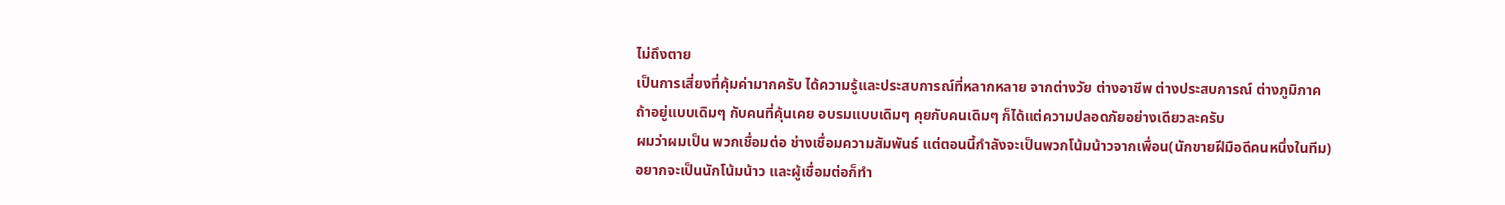ไม่ถึงตาย
เป็นการเสี่ยงที่คุ้มค่ามากครับ ได้ความรู้และประสบการณ์ที่หลากหลาย จากต่างวัย ต่างอาชีพ ต่างประสบการณ์ ต่างภูมิภาค
ถ้าอยู่แบบเดิมๆ กับคนที่คุ้นเคย อบรมแบบเดิมๆ คุยกับคนเดิมๆ ก็ได้แต่ความปลอดภัยอย่างเดียวละครับ
ผมว่าผมเป็น พวกเชื่อมต่อ ช่างเชื่อมความสัมพันธ์ แต่ตอนนี้กำลังจะเป็นพวกโน้มน้าวจากเพื่อน(นักขายฝีมือดีคนหนึ่งในทีม)
อยากจะเป็นนักโน้มน้าว และผู้เชื่อมต่อก็ทำ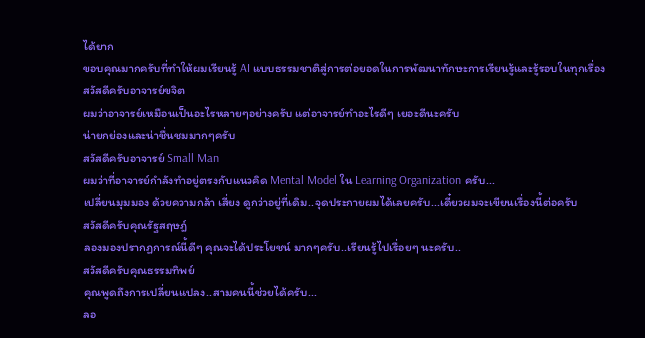ได้ยาก
ขอบคุณมากครับที่ทำให้ผมเรียนรู้ AI แบบธรรมชาติสู่การต่อยอดในการพัฒนาทักษะการเรียนรู้และรู้รอบในทุกเรื่อง
สวัสดีครับอาจารย์ขจิต
ผมว่าอาจารย์เหมือนเป็นอะไรหลายๆอย่างครับ แต่อาจารย์ทำอะไรดีๆ เยอะดีนะครับ
น่ายกย่องและน่าชื่นชมมากๆครับ
สวัสดีครับอาจารย์ Small Man
ผมว่าที่อาจารย์กำลังทำอยู่ตรงกับแนวคิด Mental Model ใน Learning Organization ครับ...
เปลี่ยนมุมมอง ด้วยความกล้า เสี่ยง ดูกว่าอยู่ที่เดิม..จุดประกายผมได้เลยครับ...เดี๋ยวผมจะเขียนเรื่องนี้ต่อครับ
สวัสดีครับคุณรัฐสฤษฎ์
ลองมองปรากฏการณ์นี้ดีๆ คุณจะได้ประโยชน์ มากๆครับ..เรียนรู้ไปเรื่อยๆ นะครับ..
สวัสดีครับคุณธรรมทิพย์
คุณพูดถึงการเปลี่ยนแปลง..สามคนนี้ช่วยได้ครับ...
ลอ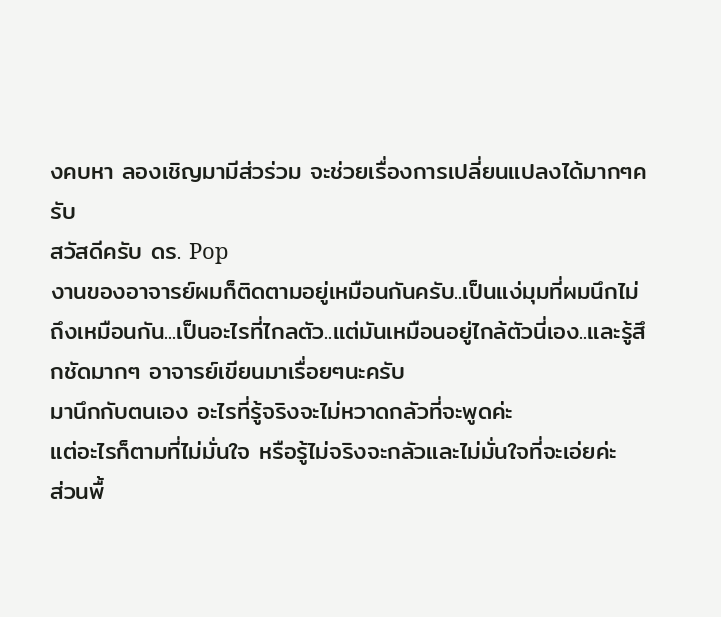งคบหา ลองเชิญมามีส่วร่วม จะช่วยเรื่องการเปลี่ยนแปลงได้มากๆครับ
สวัสดีครับ ดร. Pop
งานของอาจารย์ผมก็ติดตามอยู่เหมือนกันครับ..เป็นแง่มุมที่ผมนึกไม่ถึงเหมือนกัน...เป็นอะไรที่ไกลตัว..แต่มันเหมือนอยู่ไกล้ตัวนี่เอง..และรู้สึกชัดมากๆ อาจารย์เขียนมาเรื่อยๆนะครับ
มานึกกับตนเอง อะไรที่รู้จริงจะไม่หวาดกลัวที่จะพูดค่ะ
แต่อะไรก็ตามที่ไม่มั่นใจ หรือรู้ไม่จริงจะกลัวและไม่มั่นใจที่จะเอ่ยค่ะ
ส่วนพื้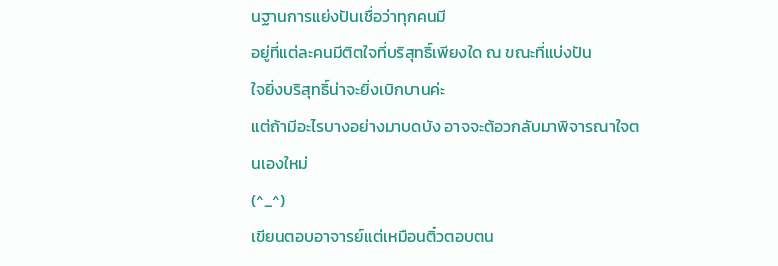นฐานการแย่งปันเชื่อว่าทุกคนมี
อยู่ที่แต่ละคนมีติตใจที่บริสุทธิ์เพียงใด ณ ขณะที่แบ่งปัน
ใจยิ่งบริสุทธิ์น่าจะยิ่งเบิกบานค่ะ
แต่ถ้ามีอะไรบางอย่างมาบดบัง อาจจะต้อวกลับมาพิจารณาใจตนเองใหม่
(^_^)
เขียนตอบอาจารย์แต่เหมือนติ๋วตอบตน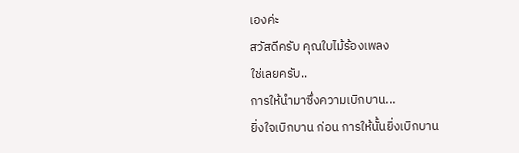เองค่ะ
สวัสดีครับ คุณใบไม้ร้องเพลง
ใช่เลยครับ..
การให้นำมาซึ่งความเบิกบาน...
ยิ่งใจเบิกบาน ก่อน การให้นั้นยิ่งเบิกบาน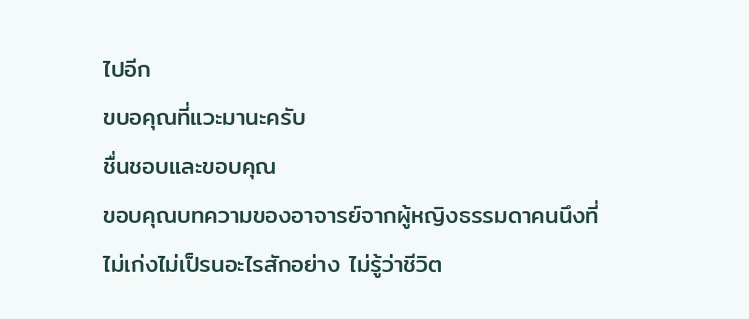ไปอีก
ขบอคุณที่แวะมานะครับ
ชื่นชอบและขอบคุณ
ขอบคุณบทความของอาจารย์จากผู้หญิงธรรมดาคนนึงที่ไม่เก่งไม่เป็รนอะไรสักอย่าง ไม่รู้ว่าชีวิต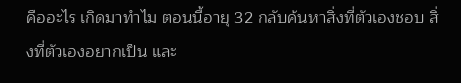คืออะไร เกิดมาทำไม ตอนนี้อายุ 32 กลับค้นหาสิ่งที่ตัวเองชอบ สิ่งที่ตัวเองอยากเป็น และ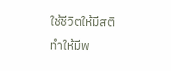ใช้ชีวิตให้มีสติ ทำให้มีพ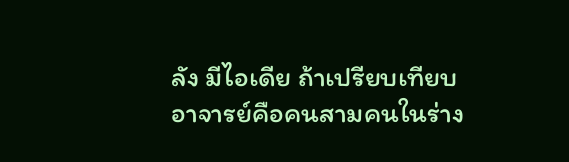ลัง มีไอเดีย ถ้าเปรียบเทียบ อาจารย์คือคนสามคนในร่าง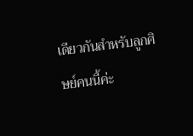เดียวกันสำหรับลูกศิษย์คนนี้ค่ะ